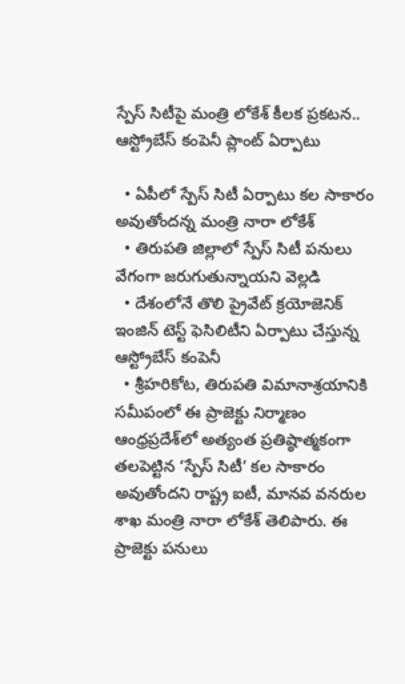స్పేస్ సిటీపై మంత్రి లోకేశ్ కీలక ప్రకటన.. ఆస్ట్రోబేస్ కంపెనీ ప్లాంట్ ఏర్పాటు

  • ఏపీలో స్పేస్ సిటీ ఏర్పాటు కల సాకారం అవుతోందన్న మంత్రి నారా లోకేశ్
  • తిరుపతి జిల్లాలో స్పేస్ సిటీ పనులు వేగంగా జరుగుతున్నాయని వెల్లడి
  • దేశంలోనే తొలి ప్రైవేట్ క్రయోజెనిక్ ఇంజిన్ టెస్ట్ ఫెసిలిటీని ఏర్పాటు చేస్తున్న ఆస్ట్రోబేస్ కంపెనీ
  • శ్రీహరికోట, తిరుపతి విమానాశ్రయానికి సమీపంలో ఈ ప్రాజెక్టు నిర్మాణం
ఆంధ్రప్రదేశ్‌లో అత్యంత ప్రతిష్ఠాత్మకంగా తలపెట్టిన ‘స్పేస్ సిటీ’ కల సాకారం అవుతోందని రాష్ట్ర ఐటీ, మానవ వనరుల శాఖ మంత్రి నారా లోకేశ్ తెలిపారు. ఈ ప్రాజెక్టు పనులు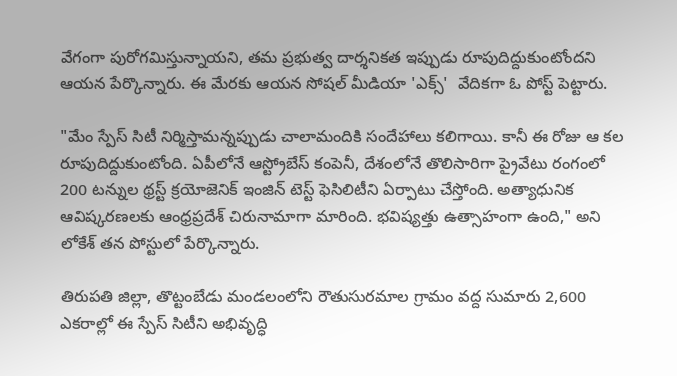వేగంగా పురోగమిస్తున్నాయని, తమ ప్రభుత్వ దార్శనికత ఇప్పుడు రూపుదిద్దుకుంటోందని ఆయన పేర్కొన్నారు. ఈ మేరకు ఆయన సోషల్ మీడియా 'ఎక్స్'  వేదికగా ఓ పోస్ట్ పెట్టారు.

"మేం స్పేస్ సిటీ నిర్మిస్తామన్నప్పుడు చాలామందికి సందేహాలు కలిగాయి. కానీ ఈ రోజు ఆ కల రూపుదిద్దుకుంటోంది. ఏపీలోనే ఆస్ట్రోబేస్ కంపెనీ, దేశంలోనే తొలిసారిగా ప్రైవేటు రంగంలో 200 టన్నుల థ్రస్ట్ క్రయోజెనిక్ ఇంజిన్ టెస్ట్ ఫెసిలిటీని ఏర్పాటు చేస్తోంది. అత్యాధునిక ఆవిష్కరణలకు ఆంధ్రప్రదేశ్ చిరునామాగా మారింది. భవిష్యత్తు ఉత్సాహంగా ఉంది," అని లోకేశ్ తన పోస్టులో పేర్కొన్నారు.

తిరుపతి జిల్లా, తొట్టంబేడు మండలంలోని రౌతుసురమాల గ్రామం వద్ద సుమారు 2,600 ఎకరాల్లో ఈ స్పేస్ సిటీని అభివృద్ధి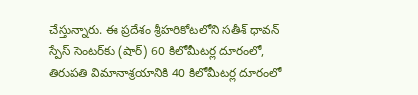చేస్తున్నారు. ఈ ప్రదేశం శ్రీహరికోటలోని సతీశ్ ధావన్ స్పేస్ సెంటర్‌కు (షార్) 60 కిలోమీటర్ల దూరంలో, తిరుపతి విమానాశ్రయానికి 40 కిలోమీటర్ల దూరంలో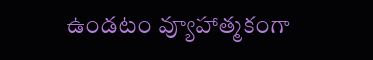ఉండటం వ్యూహాత్మకంగా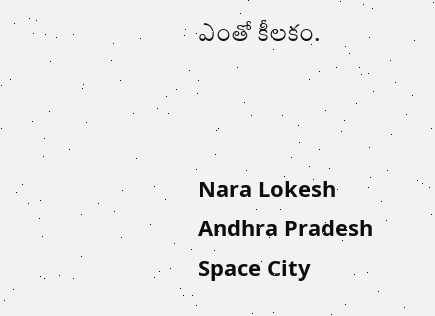ఎంతో కీలకం.



Nara Lokesh
Andhra Pradesh
Space City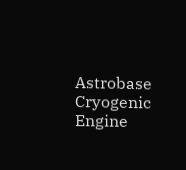Astrobase
Cryogenic Engine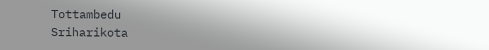Tottambedu
Sriharikota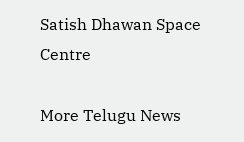Satish Dhawan Space Centre

More Telugu News